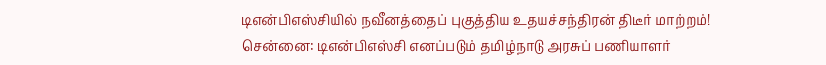டிஎன்பிஎஸ்சியில் நவீனத்தைப் புகுத்திய உதயச்சந்திரன் திடீர் மாற்றம்!
சென்னை: டிஎன்பிஎஸ்சி எனப்படும் தமிழ்நாடு அரசுப் பணியாளர்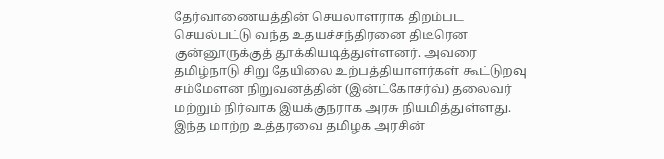தேர்வாணையத்தின் செயலாளராக திறம்பட செயல்பட்டு வந்த உதயச்சந்திரனை திடீரென குன்னூருக்குத் தூக்கியடித்துள்ளனர். அவரை
தமிழ்நாடு சிறு தேயிலை உற்பத்தியாளர்கள் கூட்டுறவு சம்மேளன நிறுவனத்தின் (இன்ட்கோசர்வ்) தலைவர் மற்றும் நிர்வாக இயக்குநராக அரசு நியமித்துள்ளது.
இந்த மாற்ற உத்தரவை தமிழக அரசின்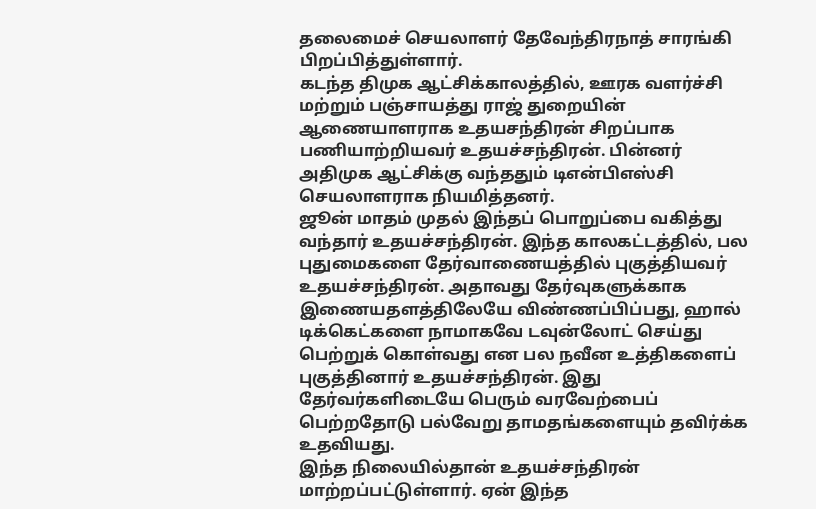தலைமைச் செயலாளர் தேவேந்திரநாத் சாரங்கி பிறப்பித்துள்ளார்.
கடந்த திமுக ஆட்சிக்காலத்தில், ஊரக வளர்ச்சி மற்றும் பஞ்சாயத்து ராஜ் துறையின் ஆணையாளராக உதயசந்திரன் சிறப்பாக பணியாற்றியவர் உதயச்சந்திரன். பின்னர் அதிமுக ஆட்சிக்கு வந்ததும் டிஎன்பிஎஸ்சி செயலாளராக நியமித்தனர்.
ஜூன் மாதம் முதல் இந்தப் பொறுப்பை வகித்து வந்தார் உதயச்சந்திரன். இந்த காலகட்டத்தில், பல புதுமைகளை தேர்வாணையத்தில் புகுத்தியவர் உதயச்சந்திரன். அதாவது தேர்வுகளுக்காக இணையதளத்திலேயே விண்ணப்பிப்பது, ஹால் டிக்கெட்களை நாமாகவே டவுன்லோட் செய்து பெற்றுக் கொள்வது என பல நவீன உத்திகளைப் புகுத்தினார் உதயச்சந்திரன். இது தேர்வர்களிடையே பெரும் வரவேற்பைப் பெற்றதோடு பல்வேறு தாமதங்களையும் தவிர்க்க உதவியது.
இந்த நிலையில்தான் உதயச்சந்திரன் மாற்றப்பட்டுள்ளார். ஏன் இந்த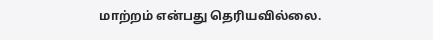மாற்றம் என்பது தெரியவில்லை.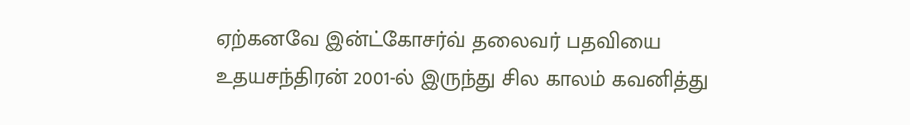ஏற்கனவே இன்ட்கோசர்வ் தலைவர் பதவியை உதயசந்திரன் 2001-ல் இருந்து சில காலம் கவனித்து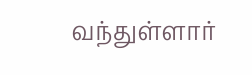வந்துள்ளார்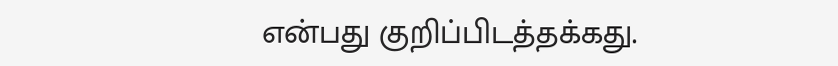என்பது குறிப்பிடத்தக்கது.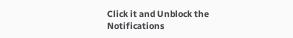Click it and Unblock the Notifications